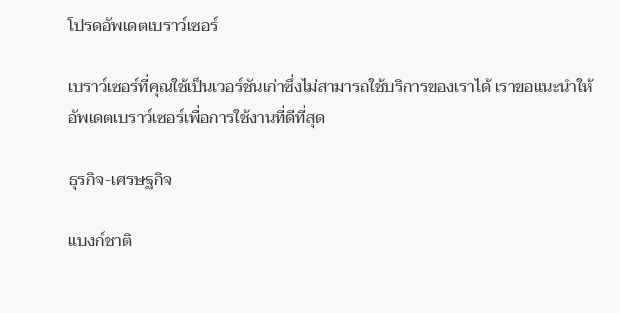โปรดอัพเดตเบราว์เซอร์

เบราว์เซอร์ที่คุณใช้เป็นเวอร์ชันเก่าซึ่งไม่สามารถใช้บริการของเราได้ เราขอแนะนำให้อัพเดตเบราว์เซอร์เพื่อการใช้งานที่ดีที่สุด

ธุรกิจ-เศรษฐกิจ

แบงก์ชาติ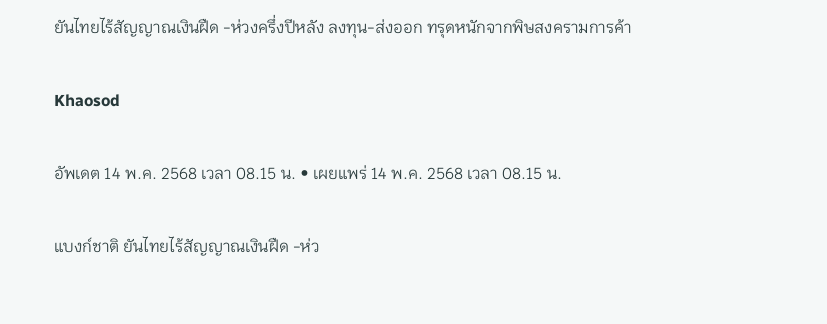ยันไทยไร้สัญญาณเงินฝืด -ห่วงครึ่งปีหลัง ลงทุน-ส่งออก ทรุดหนักจากพิษสงครามการค้า

Khaosod

อัพเดต 14 พ.ค. 2568 เวลา 08.15 น. • เผยแพร่ 14 พ.ค. 2568 เวลา 08.15 น.

แบงก์ชาติ ยันไทยไร้สัญญาณเงินฝืด -ห่ว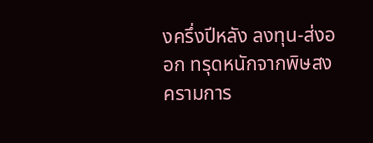งครึ่งปีหลัง ลงทุน-ส่งออก ทรุดหนักจากพิษสงครามการ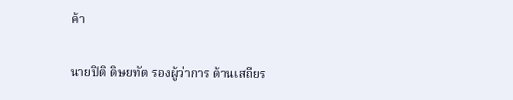ค้า

นายปิติ ดิษยทัต รองผู้ว่าการ ด้านเสถียร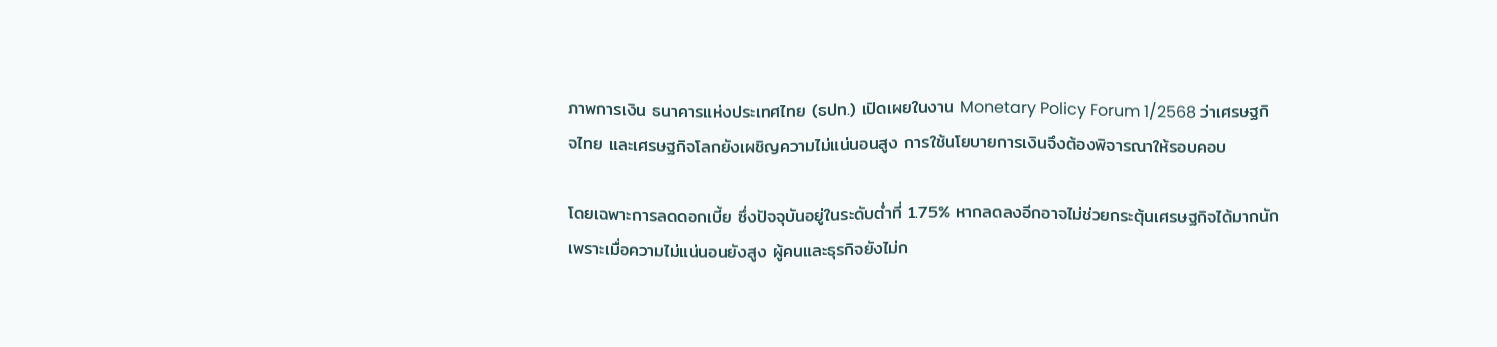ภาพการเงิน ธนาคารแห่งประเทศไทย (ธปท.) เปิดเผยในงาน Monetary Policy Forum 1/2568 ว่าเศรษฐกิจไทย และเศรษฐกิจโลกยังเผชิญความไม่แน่นอนสูง การใช้นโยบายการเงินจึงต้องพิจารณาให้รอบคอบ

โดยเฉพาะการลดดอกเบี้ย ซึ่งปัจจุบันอยู่ในระดับต่ำที่ 1.75% หากลดลงอีกอาจไม่ช่วยกระตุ้นเศรษฐกิจได้มากนัก เพราะเมื่อความไม่แน่นอนยังสูง ผู้คนและธุรกิจยังไม่ก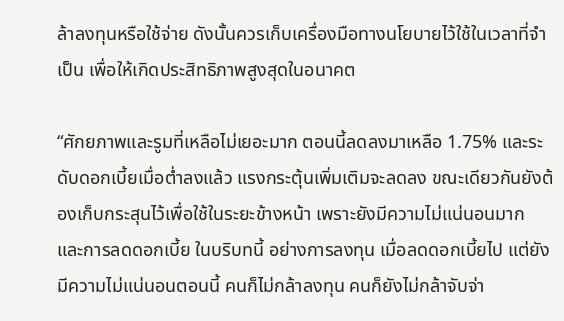ล้าลงทุนหรือใช้จ่าย ดังนั้นควรเก็บเครื่องมือทางนโยบายไว้ใช้ในเวลาที่จำเป็น เพื่อให้เกิดประสิทธิภาพสูงสุดในอนาคต

“ศักยภาพและรูมที่เหลือไม่เยอะมาก ตอนนี้ลดลงมาเหลือ 1.75% และระดับดอกเบี้ยเมื่อต่ำลงแล้ว แรงกระตุ้นเพิ่มเติมจะลดลง ขณะเดียวกันยังต้องเก็บกระสุนไว้เพื่อใช้ในระยะข้างหน้า เพราะยังมีความไม่แน่นอนมาก และการลดดอกเบี้ย ในบริบทนี้ อย่างการลงทุน เมื่อลดดอกเบี้ยไป แต่ยังมีความไม่แน่นอนตอนนี้ คนก็ไม่กล้าลงทุน คนก็ยังไม่กล้าจับจ่า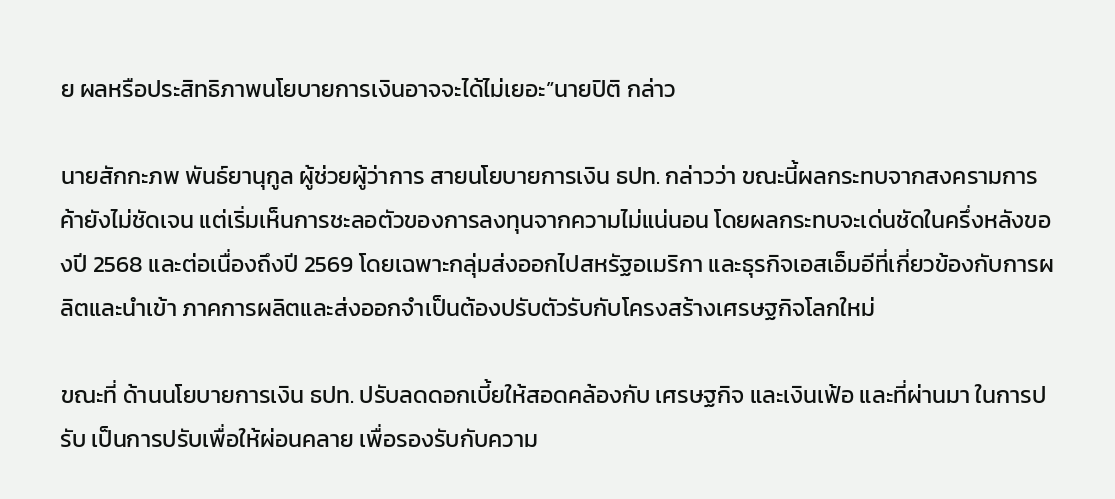ย ผลหรือประสิทธิภาพนโยบายการเงินอาจจะได้ไม่เยอะ”นายปิติ กล่าว

นายสักกะภพ พันธ์ยานุกูล ผู้ช่วยผู้ว่าการ สายนโยบายการเงิน ธปท. กล่าวว่า ขณะนี้ผลกระทบจากสงครามการค้ายังไม่ชัดเจน แต่เริ่มเห็นการชะลอตัวของการลงทุนจากความไม่แน่นอน โดยผลกระทบจะเด่นชัดในครึ่งหลังของปี 2568 และต่อเนื่องถึงปี 2569 โดยเฉพาะกลุ่มส่งออกไปสหรัฐอเมริกา และธุรกิจเอสเอ็มอีที่เกี่ยวข้องกับการผลิตและนำเข้า ภาคการผลิตและส่งออกจำเป็นต้องปรับตัวรับกับโครงสร้างเศรษฐกิจโลกใหม่

ขณะที่ ด้านนโยบายการเงิน ธปท. ปรับลดดอกเบี้ยให้สอดคล้องกับ เศรษฐกิจ และเงินเฟ้อ และที่ผ่านมา ในการปรับ เป็นการปรับเพื่อให้ผ่อนคลาย เพื่อรองรับกับความ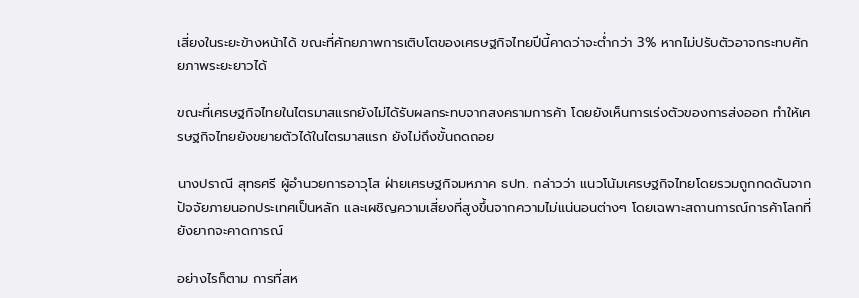เสี่ยงในระยะข้างหน้าได้ ขณะที่ศักยภาพการเติบโตของเศรษฐกิจไทยปีนี้คาดว่าจะต่ำกว่า 3% หากไม่ปรับตัวอาจกระทบศักยภาพระยะยาวได้

ขณะที่เศรษฐกิจไทยในไตรมาสแรกยังไม่ได้รับผลกระทบจากสงครามการค้า โดยยังเห็นการเร่งตัวของการส่งออก ทำให้เศรษฐกิจไทยยังขยายตัวได้ในไตรมาสแรก ยังไม่ถึงขั้นถดถอย

นางปราณี สุทธศรี ผู้อำนวยการอาวุโส ฝ่ายเศรษฐกิจมหภาค ธปท. กล่าวว่า แนวโน้มเศรษฐกิจไทยโดยรวมถูกกดดันจากปัจจัยภายนอกประเทศเป็นหลัก และเผชิญความเสี่ยงที่สูงขึ้นจากความไม่แน่นอนต่างๆ โดยเฉพาะสถานการณ์การค้าโลกที่ยังยากจะคาดการณ์

อย่างไรก็ตาม การที่สห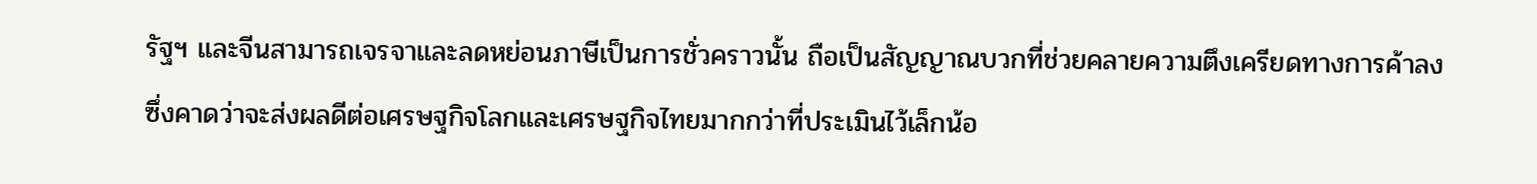รัฐฯ และจีนสามารถเจรจาและลดหย่อนภาษีเป็นการชั่วคราวนั้น ถือเป็นสัญญาณบวกที่ช่วยคลายความตึงเครียดทางการค้าลง ซึ่งคาดว่าจะส่งผลดีต่อเศรษฐกิจโลกและเศรษฐกิจไทยมากกว่าที่ประเมินไว้เล็กน้อ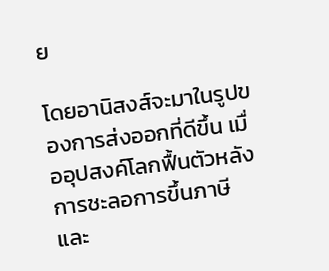ย

โดยอานิสงส์จะมาในรูปของการส่งออกที่ดีขึ้น เมื่ออุปสงค์โลกฟื้นตัวหลังการชะลอการขึ้นภาษี และ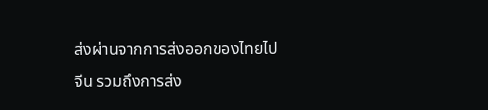ส่งผ่านจากการส่งออกของไทยไปจีน รวมถึงการส่ง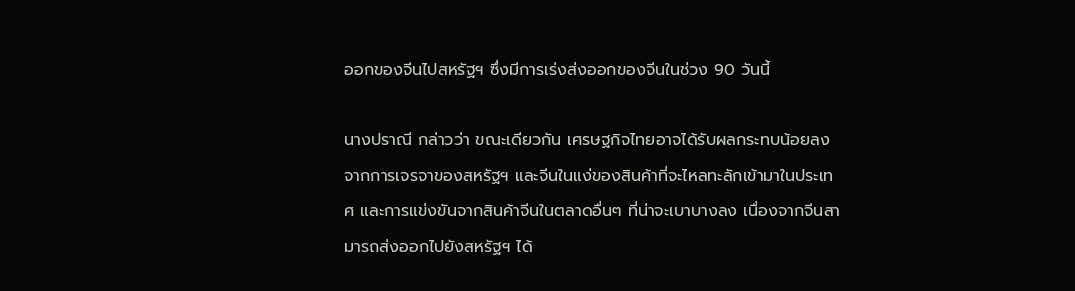ออกของจีนไปสหรัฐฯ ซึ่งมีการเร่งส่งออกของจีนในช่วง 90 วันนี้

นางปราณี กล่าวว่า ขณะเดียวกัน เศรษฐกิจไทยอาจได้รับผลกระทบน้อยลงจากการเจรจาของสหรัฐฯ และจีนในแง่ของสินค้าที่จะไหลทะลักเข้ามาในประเทศ และการแข่งขันจากสินค้าจีนในตลาดอื่นๆ ที่น่าจะเบาบางลง เนื่องจากจีนสามารถส่งออกไปยังสหรัฐฯ ได้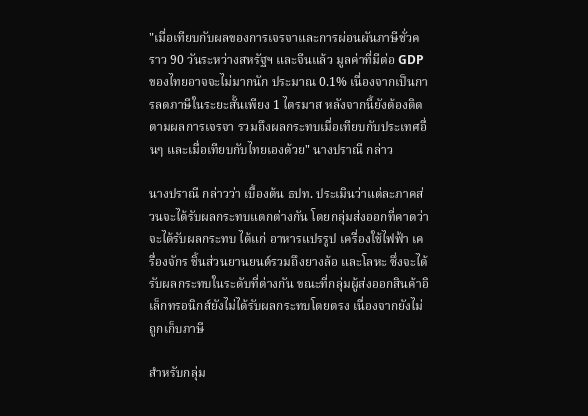"เมื่อเทียบกับผลของการเจรจาและการผ่อนผันภาษีชั่วคราว 90 วันระหว่างสหรัฐฯ และจีนแล้ว มูลค่าที่มีต่อ GDP ของไทยอาจจะไม่มากนัก ประมาณ 0.1% เนื่องจากเป็นการลดภาษีในระยะสั้นเพียง 1 ไตรมาส หลังจากนี้ยังต้องติดตามผลการเจรจา รวมถึงผลกระทบเมื่อเทียบกับประเทศอื่นๆ และเมื่อเทียบกับไทยเองด้วย" นางปราณี กล่าว

นางปราณี กล่าวว่า เบื้องต้น ธปท. ประเมินว่าแต่ละภาคส่วนจะได้รับผลกระทบแตกต่างกัน โดยกลุ่มส่งออกที่คาดว่าจะได้รับผลกระทบ ได้แก่ อาหารแปรรูป เครื่องใช้ไฟฟ้า เครื่องจักร ชิ้นส่วนยานยนต์รวมถึงยางล้อ และโลหะ ซึ่งจะได้รับผลกระทบในระดับที่ต่างกัน ขณะที่กลุ่มผู้ส่งออกสินค้าอิเล็กทรอนิกส์ยังไม่ได้รับผลกระทบโดยตรง เนื่องจากยังไม่ถูกเก็บภาษี

สำหรับกลุ่ม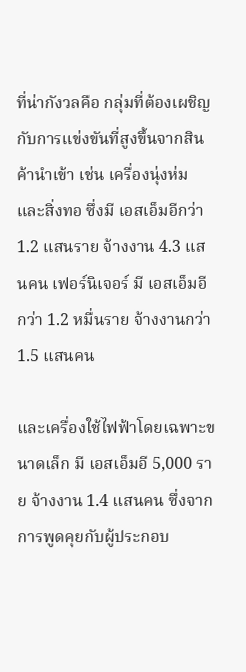ที่น่ากังวลคือ กลุ่มที่ต้องเผชิญกับการแข่งขันที่สูงขึ้นจากสินค้านำเข้า เช่น เครื่องนุ่งห่มและสิ่งทอ ซึ่งมี เอสเอ็มอีกว่า 1.2 แสนราย จ้างงาน 4.3 แสนคน เฟอร์นิเจอร์ มี เอสเอ็มอีกว่า 1.2 หมื่นราย จ้างงานกว่า 1.5 แสนคน

และเครื่องใช้ไฟฟ้าโดยเฉพาะขนาดเล็ก มี เอสเอ็มอี 5,000 ราย จ้างงาน 1.4 แสนคน ซึ่งจากการพูดคุยกับผู้ประกอบ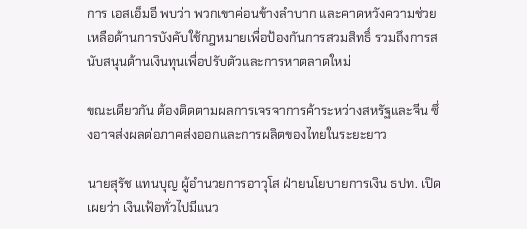การ เอสเอ็มอี พบว่า พวกเขาค่อนข้างลำบาก และคาดหวังความช่วยเหลือด้านการบังคับใช้กฎหมายเพื่อป้องกันการสวมสิทธิ์ รวมถึงการสนับสนุนด้านเงินทุนเพื่อปรับตัวและการหาตลาดใหม่

ขณะเดียวกัน ต้องติดตามผลการเจรจาการค้าระหว่างสหรัฐและจีน ซึ่งอาจส่งผลต่อภาคส่งออกและการผลิตของไทยในระยะยาว

นายสุรัช แทนบุญ ผู้อำนวยการอาวุโส ฝ่ายนโยบายการเงิน ธปท. เปิดเผยว่า เงินเฟ้อทั่วไปมีแนว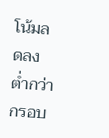โน้มลดลงต่ำกว่ากรอบ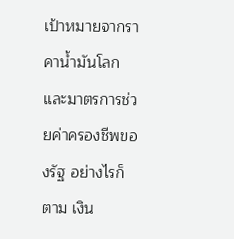เป้าหมายจากราคาน้ำมันโลกและมาตรการช่วยค่าครองชีพของรัฐ อย่างไรก็ตาม เงิน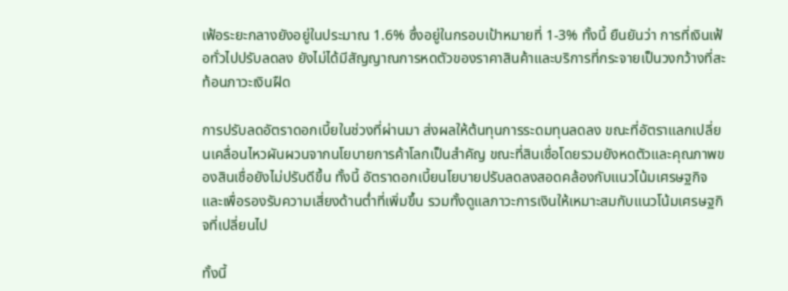เฟ้อระยะกลางยังอยู่ในประมาณ 1.6% ซึ่งอยู่ในกรอบเป้าหมายที่ 1-3% ทั้งนี้ ยืนยันว่า การที่เงินเฟ้อทั่วไปปรับลดลง ยังไม่ได้มีสัญญาณการหดตัวของราคาสินค้าและบริการที่กระจายเป็นวงกว้างที่สะท้อนภาวะเงินฝืด

การปรับลดอัตราดอกเบี้ยในช่วงที่ผ่านมา ส่งผลให้ต้นทุนการระดมทุนลดลง ขณะที่อัตราแลกเปลี่ยนเคลื่อนไหวผันผวนจากนโยบายการค้าโลกเป็นสำคัญ ขณะที่สินเชื่อโดยรวมยังหดตัวและคุณภาพของสินเชื่อยังไม่ปรับดีขึ้น ทั้งนี้ อัตราดอกเบี้ยนโยบายปรับลดลงสอดคล้องกับแนวโน้มเศรษฐกิจ และเพื่อรองรับความเสี่ยงด้านต่ำที่เพิ่มขึ้น รวมทั้งดูแลภาวะการเงินให้เหมาะสมกับแนวโน้มเศรษฐกิจที่เปลี่ยนไป

ทั้งนี้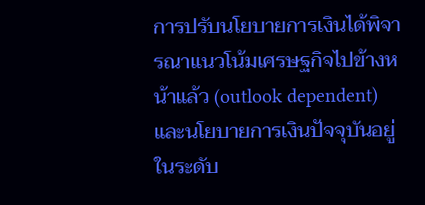การปรับนโยบายการเงินได้พิจารณาแนวโน้มเศรษฐกิจไปข้างหน้าแล้ว (outlook dependent) และนโยบายการเงินปัจจุบันอยู่ในระดับ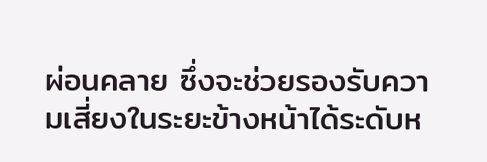ผ่อนคลาย ซึ่งจะช่วยรองรับความเสี่ยงในระยะข้างหน้าได้ระดับห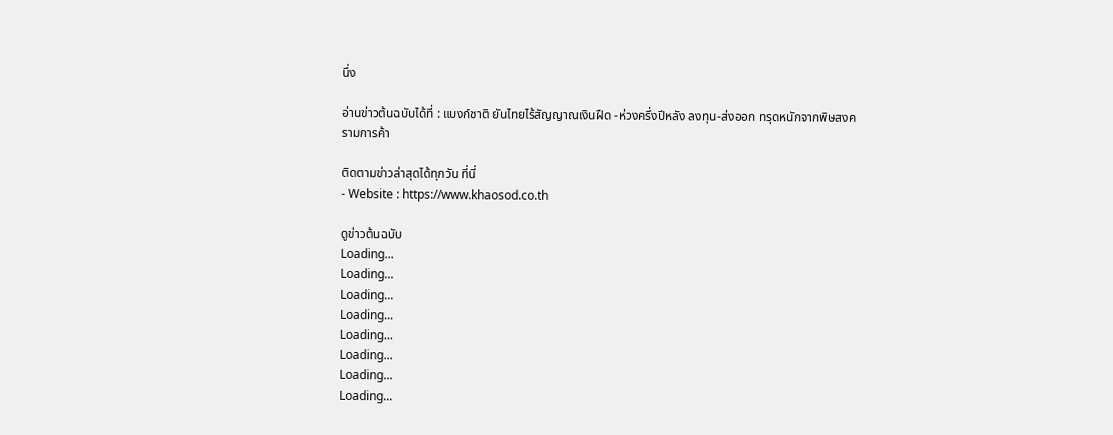นึ่ง

อ่านข่าวต้นฉบับได้ที่ : แบงก์ชาติ ยันไทยไร้สัญญาณเงินฝืด -ห่วงครึ่งปีหลัง ลงทุน-ส่งออก ทรุดหนักจากพิษสงครามการค้า

ติดตามข่าวล่าสุดได้ทุกวัน ที่นี่
- Website : https://www.khaosod.co.th

ดูข่าวต้นฉบับ
Loading...
Loading...
Loading...
Loading...
Loading...
Loading...
Loading...
Loading...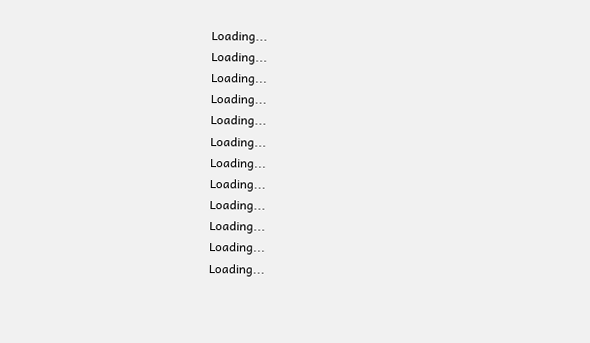Loading...
Loading...
Loading...
Loading...
Loading...
Loading...
Loading...
Loading...
Loading...
Loading...
Loading...
Loading...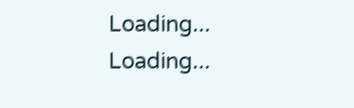Loading...
Loading...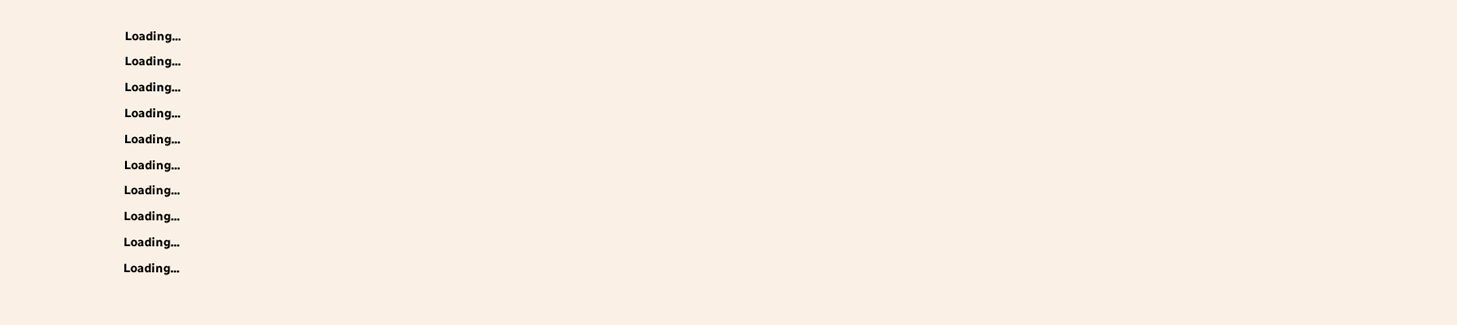Loading...
Loading...
Loading...
Loading...
Loading...
Loading...
Loading...
Loading...
Loading...
Loading...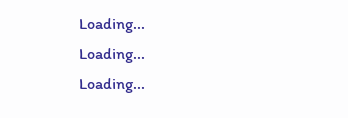Loading...
Loading...
Loading...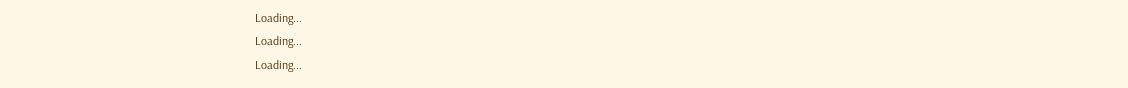Loading...
Loading...
Loading...